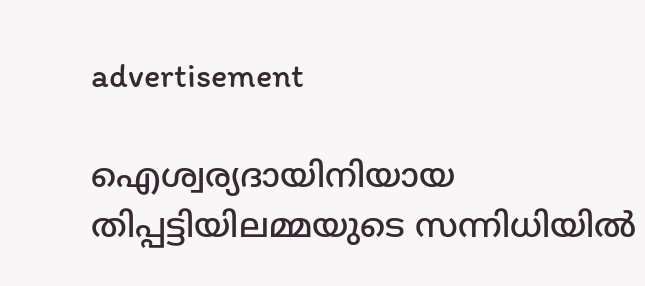advertisement

ഐശ്വര്യദായിനിയായ തിപ്പട്ടിയിലമ്മയുടെ സന്നിധിയിൽ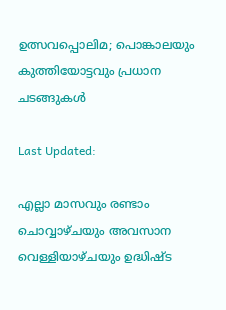ഉത്സവപ്പൊലിമ; പൊങ്കാലയും കുത്തിയോട്ടവും പ്രധാന ചടങ്ങുകൾ

Last Updated:

എല്ലാ മാസവും രണ്ടാം ചൊവ്വാഴ്ചയും അവസാന വെള്ളിയാഴ്ചയും ഉദ്ധിഷ്ട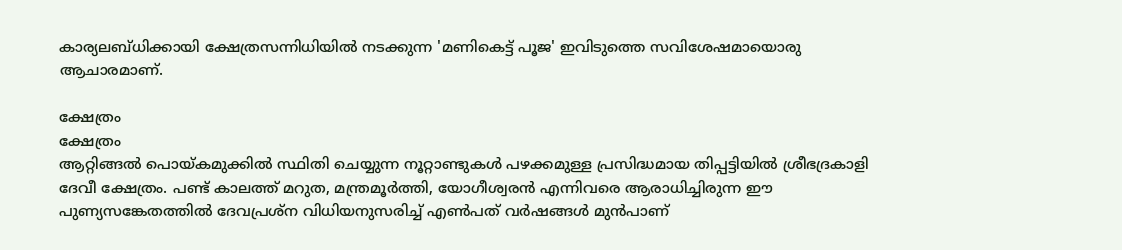കാര്യലബ്ധിക്കായി ക്ഷേത്രസന്നിധിയിൽ നടക്കുന്ന 'മണികെട്ട് പൂജ' ഇവിടുത്തെ സവിശേഷമായൊരു ആചാരമാണ്.

ക്ഷേത്രം
ക്ഷേത്രം
ആറ്റിങ്ങൽ പൊയ്കമുക്കിൽ സ്ഥിതി ചെയ്യുന്ന നൂറ്റാണ്ടുകൾ പഴക്കമുള്ള പ്രസിദ്ധമായ തിപ്പട്ടിയിൽ ശ്രീഭദ്രകാളി ദേവീ ക്ഷേത്രം. പണ്ട് കാലത്ത് മറുത, മന്ത്രമൂർത്തി, യോഗീശ്വരൻ എന്നിവരെ ആരാധിച്ചിരുന്ന ഈ പുണ്യസങ്കേതത്തിൽ ദേവപ്രശ്ന വിധിയനുസരിച്ച് എൺപത് വർഷങ്ങൾ മുൻപാണ്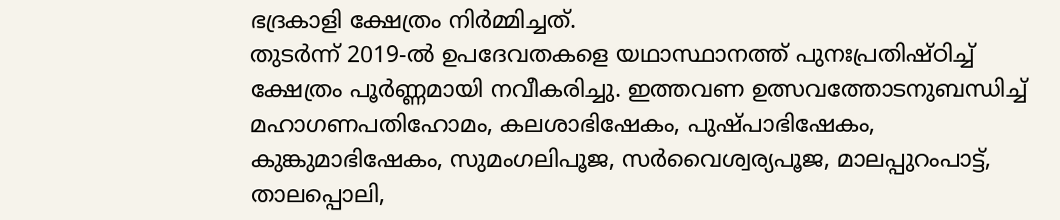ഭദ്രകാളി ക്ഷേത്രം നിർമ്മിച്ചത്.
തുടർന്ന് 2019-ൽ ഉപദേവതകളെ യഥാസ്ഥാനത്ത് പുനഃപ്രതിഷ്ഠിച്ച് ക്ഷേത്രം പൂർണ്ണമായി നവീകരിച്ചു. ഇത്തവണ ഉത്സവത്തോടനുബന്ധിച്ച് മഹാഗണപതിഹോമം, കലശാഭിഷേകം, പുഷ്പാഭിഷേകം, കുങ്കുമാഭിഷേകം, സുമംഗലിപൂജ, സർവൈശ്വര്യപൂജ, മാലപ്പുറംപാട്ട്, താലപ്പൊലി,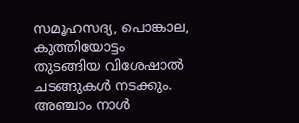സമൂഹസദ്യ, പൊങ്കാല, കുത്തിയോട്ടം തുടങ്ങിയ വിശേഷാൽ ചടങ്ങുകൾ നടക്കും.
അഞ്ചാം നാൾ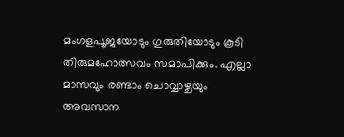മംഗളപൂജയോടും ഗുരുതിയോടും കൂടി തിരുമഹോത്സവം സമാപിക്കും. എല്ലാ മാസവും രണ്ടാം ചൊവ്വാഴ്ചയും അവസാന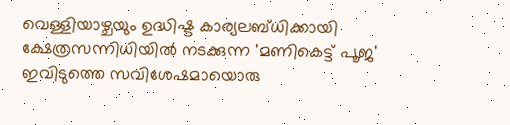വെള്ളിയാഴ്ചയും ഉദ്ധിഷ്ട കാര്യലബ്ധിക്കായി ക്ഷേത്രസന്നിധിയിൽ നടക്കുന്ന 'മണികെട്ട് പൂജ' ഇവിടുത്തെ സവിശേഷമായൊരു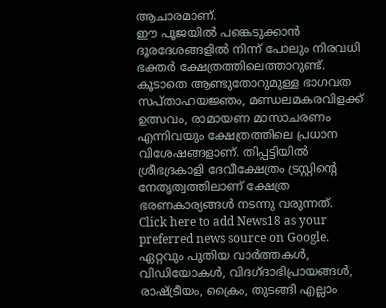ആചാരമാണ്.
ഈ പൂജയിൽ പങ്കെടുക്കാൻ ദൂരദേശങ്ങളിൽ നിന്ന് പോലും നിരവധി ഭക്തർ ക്ഷേത്രത്തിലെത്താറുണ്ട്. കൂടാതെ ആണ്ടുതോറുമുള്ള ഭാഗവത സപ്താഹയജ്ഞം, മണ്ഡലമകരവിളക്ക് ഉത്സവം, രാമായണ മാസാചരണം എന്നിവയും ക്ഷേത്രത്തിലെ പ്രധാന വിശേഷങ്ങളാണ്. തിപ്പട്ടിയിൽ ശ്രീഭദ്രകാളി ദേവീക്ഷേത്രം ട്രസ്റ്റിൻ്റെ നേതൃത്വത്തിലാണ് ക്ഷേത്ര ഭരണകാര്യങ്ങൾ നടന്നു വരുന്നത്.
Click here to add News18 as your preferred news source on Google.
ഏറ്റവും പുതിയ വാർത്തകൾ, വിഡിയോകൾ, വിദഗ്ദാഭിപ്രായങ്ങൾ, രാഷ്ട്രീയം, ക്രൈം, തുടങ്ങി എല്ലാം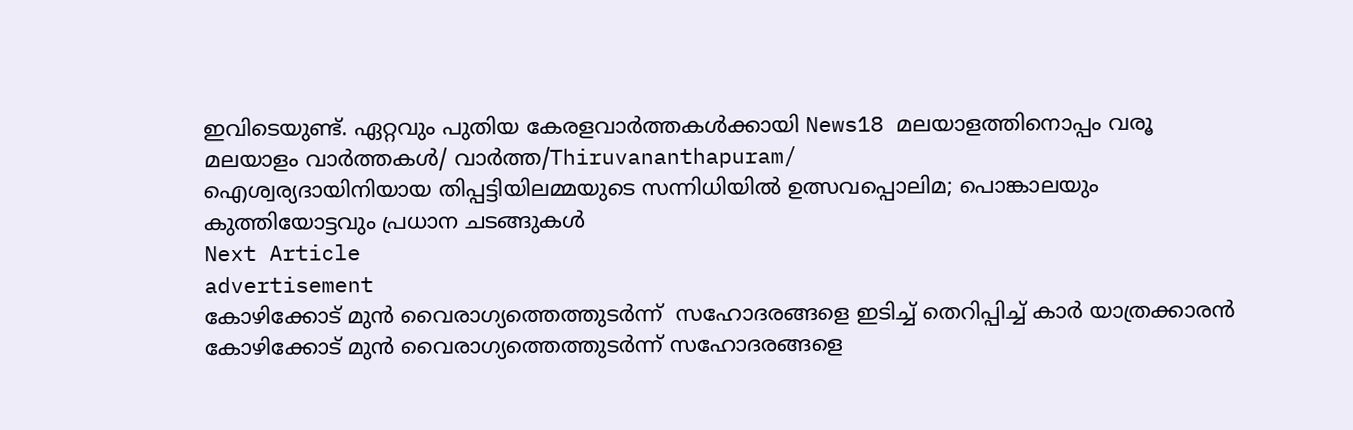ഇവിടെയുണ്ട്. ഏറ്റവും പുതിയ കേരളവാർത്തകൾക്കായി News18 മലയാളത്തിനൊപ്പം വരൂ
മലയാളം വാർത്തകൾ/ വാർത്ത/Thiruvananthapuram/
ഐശ്വര്യദായിനിയായ തിപ്പട്ടിയിലമ്മയുടെ സന്നിധിയിൽ ഉത്സവപ്പൊലിമ; പൊങ്കാലയും കുത്തിയോട്ടവും പ്രധാന ചടങ്ങുകൾ
Next Article
advertisement
കോഴിക്കോട് മുൻ വൈരാഗ്യത്തെത്തുടർന്ന്  സഹോദരങ്ങളെ ഇടിച്ച് തെറിപ്പിച്ച് കാർ യാത്രക്കാരൻ
കോഴിക്കോട് മുൻ വൈരാഗ്യത്തെത്തുടർന്ന് സഹോദരങ്ങളെ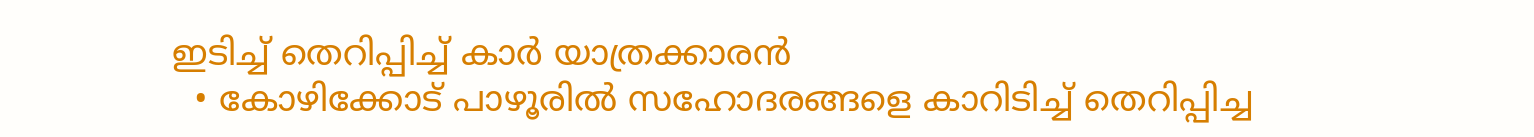ഇടിച്ച് തെറിപ്പിച്ച് കാർ യാത്രക്കാരൻ
  • കോഴിക്കോട് പാഴൂരിൽ സഹോദരങ്ങളെ കാറിടിച്ച് തെറിപ്പിച്ച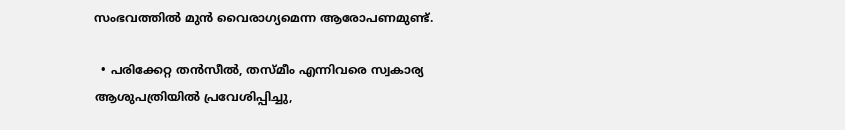സംഭവത്തിൽ മുൻ വൈരാഗ്യമെന്ന ആരോപണമുണ്ട്.

  • പരിക്കേറ്റ തൻസീൽ, തസ്‌മീം എന്നിവരെ സ്വകാര്യ ആശുപത്രിയിൽ പ്രവേശിപ്പിച്ചു,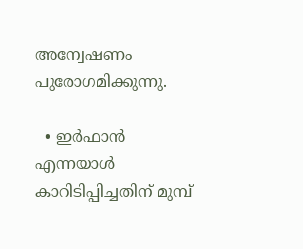അന്വേഷണം പുരോഗമിക്കുന്നു.

  • ഇർഫാൻ എന്നയാൾ കാറിടിപ്പിച്ചതിന് മുമ്പ്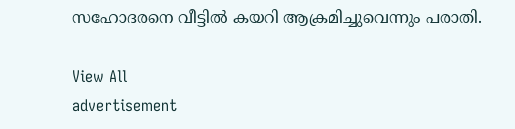സഹോദരനെ വീട്ടിൽ കയറി ആക്രമിച്ചുവെന്നും പരാതി.

View All
advertisement